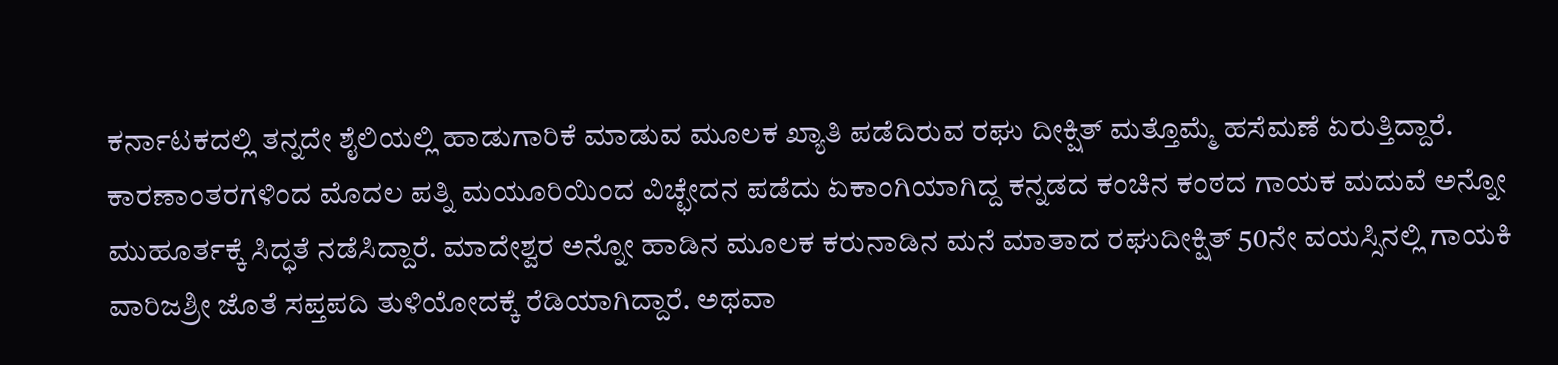ಕರ್ನಾಟಕದಲ್ಲಿ ತನ್ನದೇ ಶೈಲಿಯಲ್ಲಿ ಹಾಡುಗಾರಿಕೆ ಮಾಡುವ ಮೂಲಕ ಖ್ಯಾತಿ ಪಡೆದಿರುವ ರಘು ದೀಕ್ಷಿತ್ ಮತ್ತೊಮ್ಮೆ ಹಸೆಮಣೆ ಏರುತ್ತಿದ್ದಾರೆ. ಕಾರಣಾಂತರಗಳಿಂದ ಮೊದಲ ಪತ್ನಿ ಮಯೂರಿಯಿಂದ ವಿಚ್ಛೇದನ ಪಡೆದು ಏಕಾಂಗಿಯಾಗಿದ್ದ ಕನ್ನಡದ ಕಂಚಿನ ಕಂಠದ ಗಾಯಕ ಮದುವೆ ಅನ್ನೋ ಮುಹೂರ್ತಕ್ಕೆ ಸಿದ್ಧತೆ ನಡೆಸಿದ್ದಾರೆ. ಮಾದೇಶ್ವರ ಅನ್ನೋ ಹಾಡಿನ ಮೂಲಕ ಕರುನಾಡಿನ ಮನೆ ಮಾತಾದ ರಘುದೀಕ್ಷಿತ್ 50ನೇ ವಯಸ್ಸಿನಲ್ಲಿ ಗಾಯಕಿ ವಾರಿಜಶ್ರೀ ಜೊತೆ ಸಪ್ತಪದಿ ತುಳಿಯೋದಕ್ಕೆ ರೆಡಿಯಾಗಿದ್ದಾರೆ. ಅಥವಾ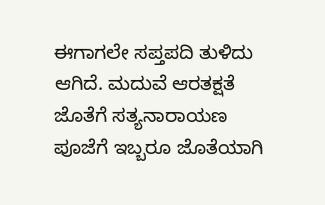ಈಗಾಗಲೇ ಸಪ್ತಪದಿ ತುಳಿದು ಆಗಿದೆ. ಮದುವೆ ಆರತಕ್ಷತೆ ಜೊತೆಗೆ ಸತ್ಯನಾರಾಯಣ ಪೂಜೆಗೆ ಇಬ್ಬರೂ ಜೊತೆಯಾಗಿ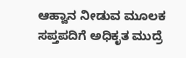ಆಹ್ವಾನ ನೀಡುವ ಮೂಲಕ ಸಪ್ತಪದಿಗೆ ಅಧಿಕೃತ ಮುದ್ರೆ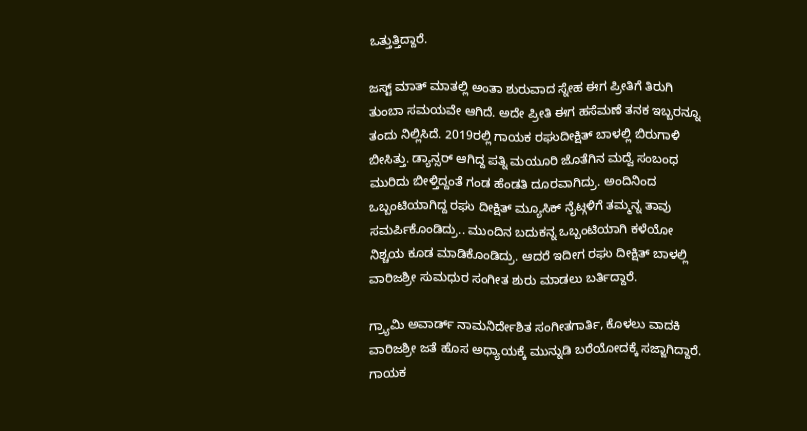ಒತ್ತುತ್ತಿದ್ದಾರೆ.

ಜಸ್ಟ್ ಮಾತ್ ಮಾತಲ್ಲಿ ಅಂತಾ ಶುರುವಾದ ಸ್ನೇಹ ಈಗ ಪ್ರೀತಿಗೆ ತಿರುಗಿ ತುಂಬಾ ಸಮಯವೇ ಆಗಿದೆ. ಅದೇ ಪ್ರೀತಿ ಈಗ ಹಸೆಮಣೆ ತನಕ ಇಬ್ಬರನ್ನೂ ತಂದು ನಿಲ್ಲಿಸಿದೆ. 2019ರಲ್ಲಿ ಗಾಯಕ ರಘುದೀಕ್ಷಿತ್ ಬಾಳಲ್ಲಿ ಬಿರುಗಾಳಿ ಬೀಸಿತ್ತು. ಡ್ಯಾನ್ಸರ್ ಆಗಿದ್ದ ಪತ್ನಿ ಮಯೂರಿ ಜೊತೆಗಿನ ಮದ್ವೆ ಸಂಬಂಧ ಮುರಿದು ಬೀಳ್ತಿದ್ದಂತೆ ಗಂಡ ಹೆಂಡತಿ ದೂರವಾಗಿದ್ರು. ಅಂದಿನಿಂದ ಒಬ್ಬಂಟಿಯಾಗಿದ್ದ ರಘು ದೀಕ್ಷಿತ್ ಮ್ಯೂಸಿಕ್ ನೈಟ್ಗಳಿಗೆ ತಮ್ಮನ್ನ ತಾವು ಸಮರ್ಪಿಕೊಂಡಿದ್ರು.. ಮುಂದಿನ ಬದುಕನ್ನ ಒಬ್ಬಂಟಿಯಾಗಿ ಕಳೆಯೋ ನಿಶ್ಚಯ ಕೂಡ ಮಾಡಿಕೊಂಡಿದ್ರು. ಆದರೆ ಇದೀಗ ರಘು ದೀಕ್ಷಿತ್ ಬಾಳಲ್ಲಿ ವಾರಿಜಶ್ರೀ ಸುಮಧುರ ಸಂಗೀತ ಶುರು ಮಾಡಲು ಬರ್ತಿದ್ದಾರೆ.

ಗ್ರ್ಯಾಮಿ ಅವಾರ್ಡ್ ನಾಮನಿರ್ದೇಶಿತ ಸಂಗೀತಗಾರ್ತಿ, ಕೊಳಲು ವಾದಕಿ ವಾರಿಜಶ್ರೀ ಜತೆ ಹೊಸ ಅಧ್ಯಾಯಕ್ಕೆ ಮುನ್ನುಡಿ ಬರೆಯೋದಕ್ಕೆ ಸಜ್ಜಾಗಿದ್ದಾರೆ. ಗಾಯಕ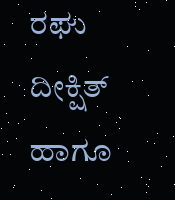ರಘು ದೀಕ್ಷಿತ್ ಹಾಗೂ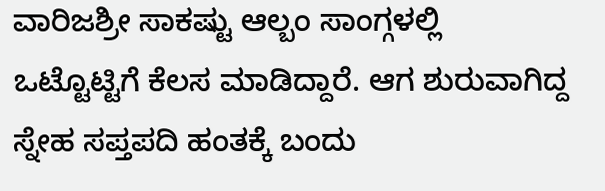ವಾರಿಜಶ್ರೀ ಸಾಕಷ್ಟು ಆಲ್ಬಂ ಸಾಂಗ್ಗಳಲ್ಲಿ ಒಟ್ಟೊಟ್ಟಿಗೆ ಕೆಲಸ ಮಾಡಿದ್ದಾರೆ. ಆಗ ಶುರುವಾಗಿದ್ದ ಸ್ನೇಹ ಸಪ್ತಪದಿ ಹಂತಕ್ಕೆ ಬಂದು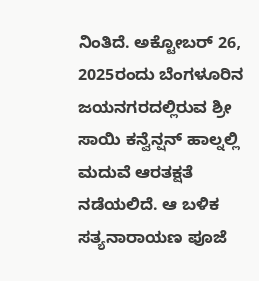ನಿಂತಿದೆ. ಅಕ್ಟೋಬರ್ 26, 2025ರಂದು ಬೆಂಗಳೂರಿನ ಜಯನಗರದಲ್ಲಿರುವ ಶ್ರೀ ಸಾಯಿ ಕನ್ವೆನ್ಷನ್ ಹಾಲ್ನಲ್ಲಿ ಮದುವೆ ಆರತಕ್ಷತೆ ನಡೆಯಲಿದೆ. ಆ ಬಳಿಕ ಸತ್ಯನಾರಾಯಣ ಪೂಜೆ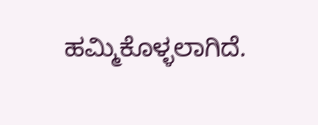ಹಮ್ಮಿಕೊಳ್ಳಲಾಗಿದೆ.